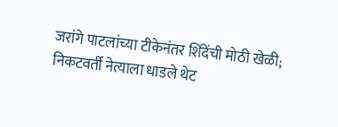जरांगे पाटलांच्या टीकेनंतर शिंदेंची मोठी खेळी; निकटवर्ती नेत्याला धाडले थेट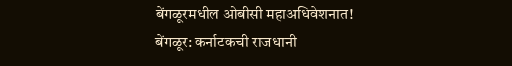बेंगळूरमधील ओबीसी महाअधिवेशनात!
बेंगळूर: कर्नाटकची राजधानी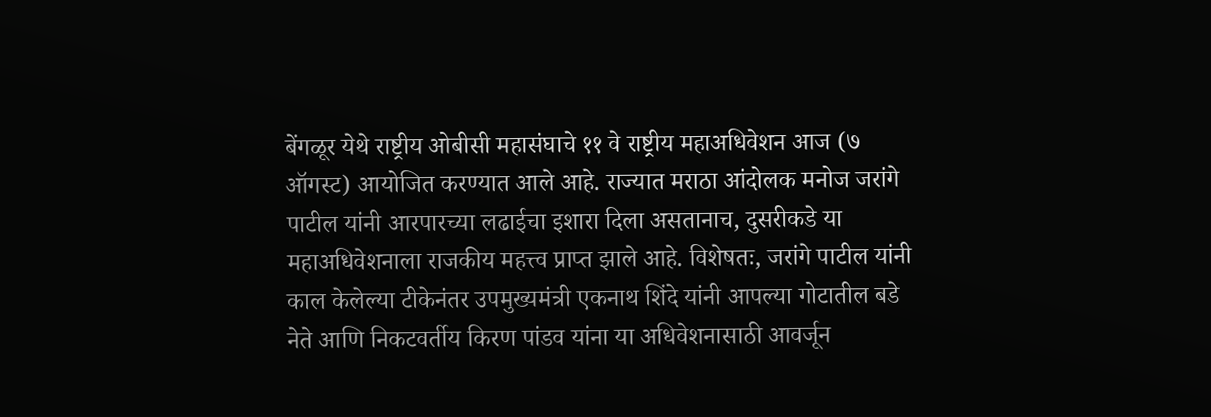बेंगळूर येथे राष्ट्रीय ओबीसी महासंघाचे ११ वे राष्ट्रीय महाअधिवेशन आज (७ ऑगस्ट) आयोजित करण्यात आले आहे. राज्यात मराठा आंदोलक मनोज जरांगे पाटील यांनी आरपारच्या लढाईचा इशारा दिला असतानाच, दुसरीकडे या महाअधिवेशनाला राजकीय महत्त्व प्राप्त झाले आहे. विशेषतः, जरांगे पाटील यांनी काल केलेल्या टीकेनंतर उपमुख्यमंत्री एकनाथ शिंदे यांनी आपल्या गोटातील बडे नेते आणि निकटवर्तीय किरण पांडव यांना या अधिवेशनासाठी आवर्जून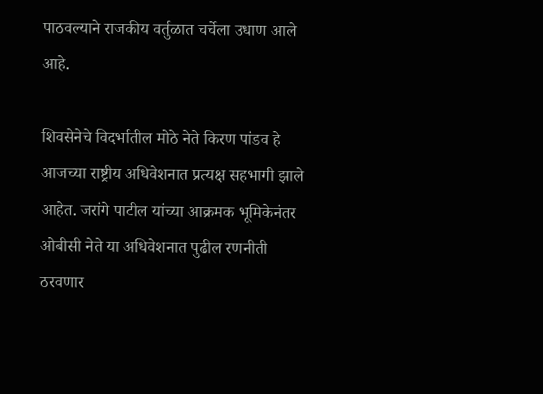पाठवल्याने राजकीय वर्तुळात चर्चेला उधाण आले आहे.

शिवसेनेचे विदर्भातील मोठे नेते किरण पांडव हे आजच्या राष्ट्रीय अधिवेशनात प्रत्यक्ष सहभागी झाले आहेत. जरांगे पाटील यांच्या आक्रमक भूमिकेनंतर ओबीसी नेते या अधिवेशनात पुढील रणनीती ठरवणार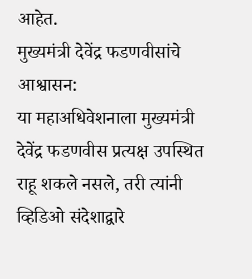आहेत.
मुख्यमंत्री देवेंद्र फडणवीसांचे आश्वासन:
या महाअधिवेशनाला मुख्यमंत्री देवेंद्र फडणवीस प्रत्यक्ष उपस्थित राहू शकले नसले, तरी त्यांनी व्हिडिओ संदेशाद्वारे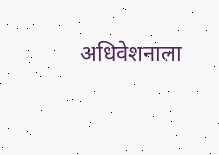अधिवेशनाला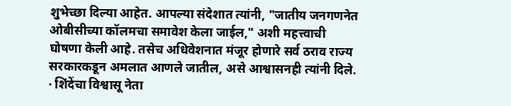शुभेच्छा दिल्या आहेत. आपल्या संदेशात त्यांनी, "जातीय जनगणनेत ओबीसीच्या कॉलमचा समावेश केला जाईल," अशी महत्त्वाची घोषणा केली आहे. तसेच अधिवेशनात मंजूर होणारे सर्व ठराव राज्य सरकारकडून अमलात आणले जातील, असे आश्वासनही त्यांनी दिले.
· शिंदेंचा विश्वासू नेता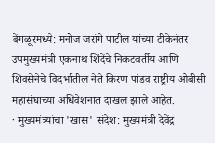बेंगळूरमध्ये: मनोज जरांगे पाटील यांच्या टीकेनंतर उपमुख्यमंत्री एकनाथ शिंदेंचे निकटवर्तीय आणि शिवसेनेचे विदर्भातील नेते किरण पांडव राष्ट्रीय ओबीसी महासंघाच्या अधिवेशनात दाखल झाले आहेत.
· मुख्यमंत्र्यांचा 'खास' संदेश: मुख्यमंत्री देवेंद्र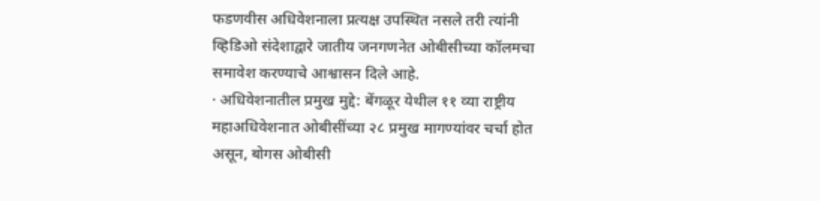फडणवीस अधिवेशनाला प्रत्यक्ष उपस्थित नसले तरी त्यांनी व्हिडिओ संदेशाद्वारे जातीय जनगणनेत ओबीसीच्या कॉलमचा समावेश करण्याचे आश्वासन दिले आहे.
· अधिवेशनातील प्रमुख मुद्दे: बेंगळूर येथील ११ व्या राष्ट्रीय महाअधिवेशनात ओबीसींच्या २८ प्रमुख मागण्यांवर चर्चा होत असून, बोगस ओबीसी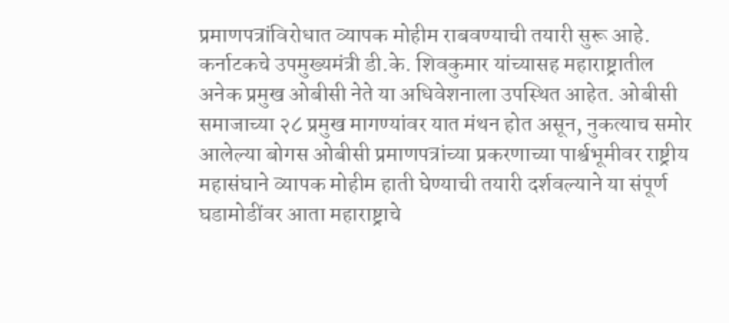प्रमाणपत्रांविरोधात व्यापक मोहीम राबवण्याची तयारी सुरू आहे.
कर्नाटकचे उपमुख्यमंत्री डी.के. शिवकुमार यांच्यासह महाराष्ट्रातील अनेक प्रमुख ओबीसी नेते या अधिवेशनाला उपस्थित आहेत. ओबीसी समाजाच्या २८ प्रमुख मागण्यांवर यात मंथन होत असून, नुकत्याच समोर आलेल्या बोगस ओबीसी प्रमाणपत्रांच्या प्रकरणाच्या पार्श्वभूमीवर राष्ट्रीय महासंघाने व्यापक मोहीम हाती घेण्याची तयारी दर्शवल्याने या संपूर्ण घडामोडींवर आता महाराष्ट्राचे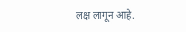लक्ष लागून आहे.